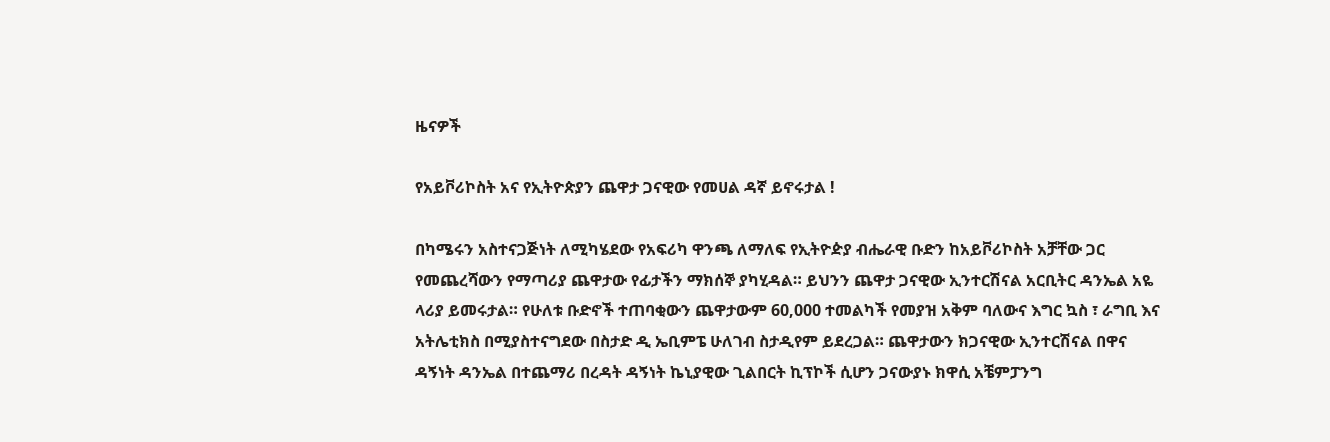ዜናዎች

የአይቮሪኮስት አና የኢትዮጵያን ጨዋታ ጋናዊው የመሀል ዳኛ ይኖሩታል !

በካሜሩን አስተናጋጅነት ለሚካሄደው የአፍሪካ ዋንጫ ለማለፍ የኢትዮዽያ ብሔራዊ ቡድን ከአይቮሪኮስት አቻቸው ጋር የመጨረሻውን የማጣሪያ ጨዋታው የፊታችን ማክሰኞ ያካሂዳል። ይህንን ጨዋታ ጋናዊው ኢንተርሽናል አርቢትር ዳንኤል አዬ ላሪያ ይመሩታል። የሁለቱ ቡድኖች ተጠባቂውን ጨዋታውም 60,000 ተመልካች የመያዝ አቅም ባለውና እግር ኳስ ፣ ራግቢ እና አትሌቲክስ በሚያስተናግደው በስታድ ዲ ኤቢምፔ ሁለገብ ስታዲየም ይደረጋል። ጨዋታውን ክጋናዊው ኢንተርሽናል በዋና ዳኝነት ዳንኤል በተጨማሪ በረዳት ዳኝነት ኬኒያዊው ጊልበርት ኪፕኮች ሲሆን ጋናውያኑ ክዋሲ አቼምፓንግ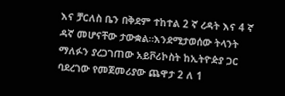እና ቻርለስ ቤን በቅደም ተከተል 2 ኛ ረዳት እና 4 ኛ ዳኛ መሆናቸው ታውቋል።እንደሚታወሰው ትላንት ማለፉን ያረጋገጠው አይቮሪኮስት ከኢትዮዽያ ጋር ባደረገው የመጀመሪያው ጨዋታ 2 ለ 1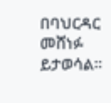በባህርዳር መሸነፉ ይታወሳል።